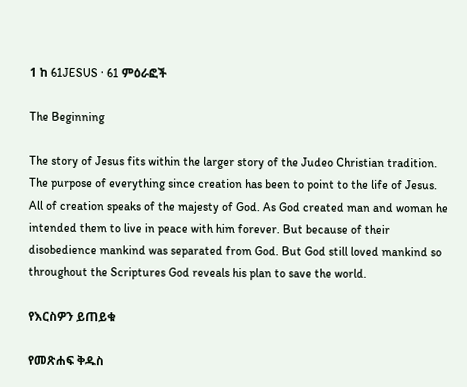1 ከ 61JESUS · 61 ምዕራፎች

The Beginning

The story of Jesus fits within the larger story of the Judeo Christian tradition. The purpose of everything since creation has been to point to the life of Jesus. All of creation speaks of the majesty of God. As God created man and woman he intended them to live in peace with him forever. But because of their disobedience mankind was separated from God. But God still loved mankind so throughout the Scriptures God reveals his plan to save the world.

የእርስዎን ይጠይቁ

የመጽሐፍ ቅዱስ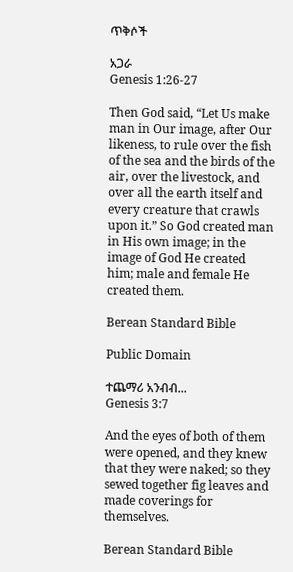ጥቅሶች

አጋራ
Genesis 1:26-27

Then God said, “Let Us make man in Our image, after Our likeness, to rule over the fish of the sea and the birds of the air, over the livestock, and over all the earth itself and every creature that crawls upon it.” So God created man in His own image; in the image of God He created him; male and female He created them.

Berean Standard Bible

Public Domain

ተጨማሪ አንብብ...
Genesis 3:7

And the eyes of both of them were opened, and they knew that they were naked; so they sewed together fig leaves and made coverings for themselves.

Berean Standard Bible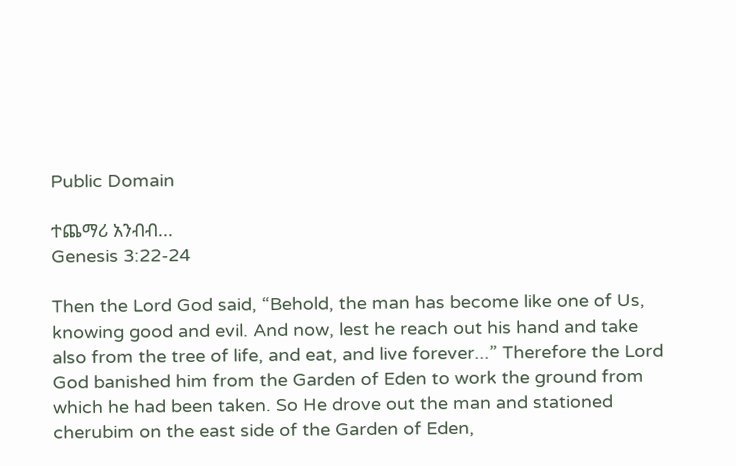Public Domain

ተጨማሪ አንብብ...
Genesis 3:22-24

Then the Lord God said, “Behold, the man has become like one of Us, knowing good and evil. And now, lest he reach out his hand and take also from the tree of life, and eat, and live forever...” Therefore the Lord God banished him from the Garden of Eden to work the ground from which he had been taken. So He drove out the man and stationed cherubim on the east side of the Garden of Eden,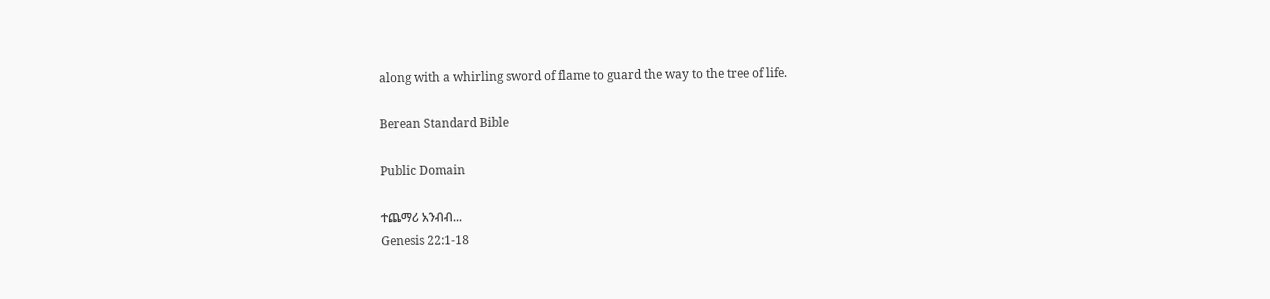along with a whirling sword of flame to guard the way to the tree of life.

Berean Standard Bible

Public Domain

ተጨማሪ አንብብ...
Genesis 22:1-18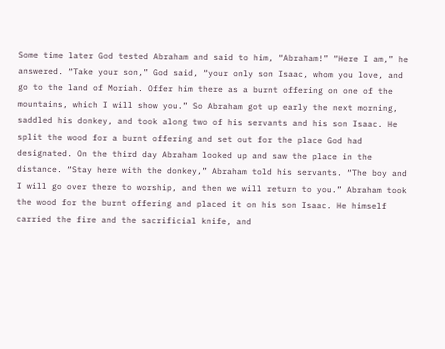Some time later God tested Abraham and said to him, “Abraham!” “Here I am,” he answered. “Take your son,” God said, “your only son Isaac, whom you love, and go to the land of Moriah. Offer him there as a burnt offering on one of the mountains, which I will show you.” So Abraham got up early the next morning, saddled his donkey, and took along two of his servants and his son Isaac. He split the wood for a burnt offering and set out for the place God had designated. On the third day Abraham looked up and saw the place in the distance. “Stay here with the donkey,” Abraham told his servants. “The boy and I will go over there to worship, and then we will return to you.” Abraham took the wood for the burnt offering and placed it on his son Isaac. He himself carried the fire and the sacrificial knife, and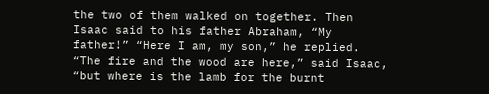the two of them walked on together. Then Isaac said to his father Abraham, “My father!” “Here I am, my son,” he replied. “The fire and the wood are here,” said Isaac, “but where is the lamb for the burnt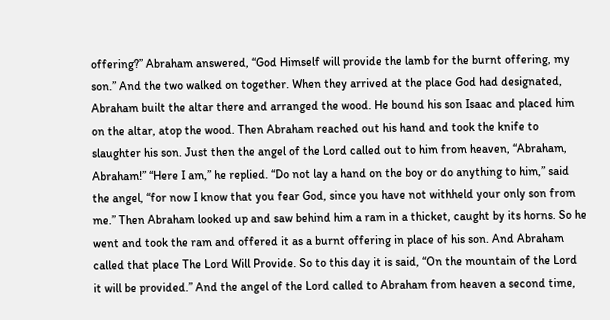offering?” Abraham answered, “God Himself will provide the lamb for the burnt offering, my son.” And the two walked on together. When they arrived at the place God had designated, Abraham built the altar there and arranged the wood. He bound his son Isaac and placed him on the altar, atop the wood. Then Abraham reached out his hand and took the knife to slaughter his son. Just then the angel of the Lord called out to him from heaven, “Abraham, Abraham!” “Here I am,” he replied. “Do not lay a hand on the boy or do anything to him,” said the angel, “for now I know that you fear God, since you have not withheld your only son from me.” Then Abraham looked up and saw behind him a ram in a thicket, caught by its horns. So he went and took the ram and offered it as a burnt offering in place of his son. And Abraham called that place The Lord Will Provide. So to this day it is said, “On the mountain of the Lord it will be provided.” And the angel of the Lord called to Abraham from heaven a second time,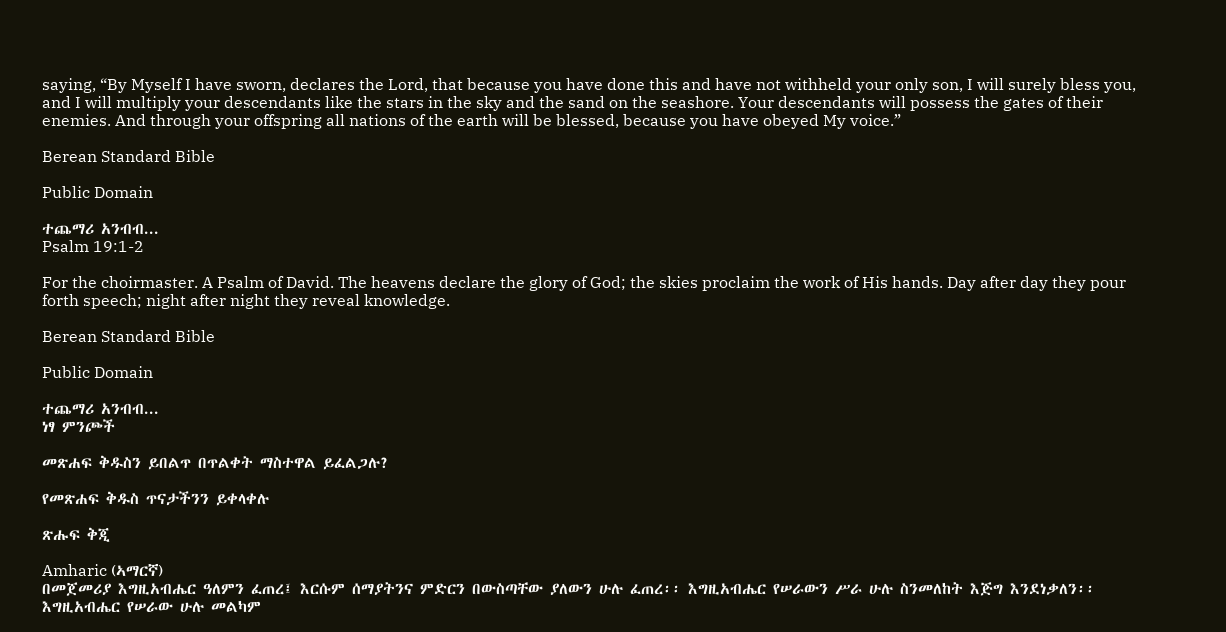saying, “By Myself I have sworn, declares the Lord, that because you have done this and have not withheld your only son, I will surely bless you, and I will multiply your descendants like the stars in the sky and the sand on the seashore. Your descendants will possess the gates of their enemies. And through your offspring all nations of the earth will be blessed, because you have obeyed My voice.”

Berean Standard Bible

Public Domain

ተጨማሪ አንብብ...
Psalm 19:1-2

For the choirmaster. A Psalm of David. The heavens declare the glory of God; the skies proclaim the work of His hands. Day after day they pour forth speech; night after night they reveal knowledge.

Berean Standard Bible

Public Domain

ተጨማሪ አንብብ...
ነፃ ምንጮች

መጽሐፍ ቅዱስን ይበልጥ በጥልቀት ማስተዋል ይፈልጋሉ?

የመጽሐፍ ቅዱስ ጥናታችንን ይቀላቀሉ

ጽሑፍ ቅጂ

Amharic (ኣማርኛ)
በመጀመሪያ እግዚአብሔር ዓለምን ፈጠረ፤ እርሱም ሰማያትንና ምድርን በውስጣቸው ያለውን ሁሉ ፈጠረ፡፡ እግዚአብሔር የሠራውን ሥራ ሁሉ ስንመለከት እጅግ እንደነቃለን፡፡ እግዚአብሔር የሠራው ሁሉ መልካም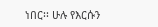ነበር፡፡ ሁሉ የእርሱን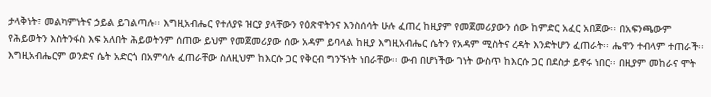ታላቅነት፣ መልካምነትና ኃይል ይገልጣሉ፡፡ እግዚአብሔር የተለያዩ ዝርያ ያላቸውን የዕጽዋትንና እንስሰሳት ሁሉ ፈጠረ ከዚያም የመጀመሪያውን ሰው ከምድር አፈር አበጀው፡፡ በአፍንጫውም የሕይወትን እስትንፋስ እፍ አለበት ሕይወትንም ሰጠው ይህም የመጀመሪያው ሰው አዳም ይባላል ከዚያ እግዚአብሔር ሴትን የአዳም ሚስትና ረዳት እንድትሆን ፈጠራት፡፡ ሔዋን ተብላም ተጠራች፡፡ እግዚአብሔርም ወንድና ሴት አድርጎ በአምሳሉ ፈጠራቸው ስለዚህም ከእርሱ ጋር የቅርብ ግንኙነት ነበራቸው፡፡ ውብ በሆነችው ገነት ውስጥ ከእርሱ ጋር በደስታ ይኖሩ ነበር፡፡ በዚያም መከራና ሞት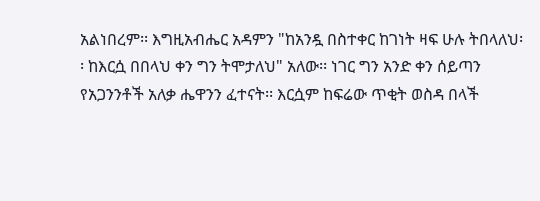አልነበረም፡፡ እግዚአብሔር አዳምን "ከአንዷ በስተቀር ከገነት ዛፍ ሁሉ ትበላለህ፡፡ ከእርሷ በበላህ ቀን ግን ትሞታለህ" አለው፡፡ ነገር ግን አንድ ቀን ሰይጣን የአጋንንቶች አለቃ ሔዋንን ፈተናት፡፡ እርሷም ከፍሬው ጥቂት ወስዳ በላች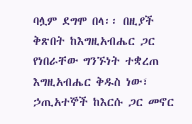ባሏም ደግሞ በላ፡፡ በዚያች ቅጽበት ከእግዚአብሔር ጋር የነበራቸው ግንኙነት ተቋረጠ እግዚአብሔር ቅዱስ ነው፣ ኃጢአተኞች ከእርሱ ጋር መኖር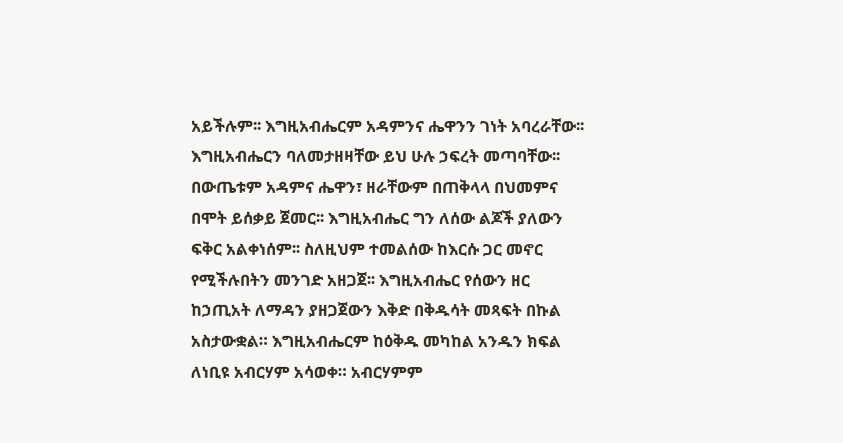አይችሉም፡፡ እግዚአብሔርም አዳምንና ሔዋንን ገነት አባረራቸው፡፡ እግዚአብሔርን ባለመታዘዛቸው ይህ ሁሉ ኃፍረት መጣባቸው፡፡ በውጤቱም አዳምና ሔዋን፣ ዘራቸውም በጠቅላላ በህመምና በሞት ይሰቃይ ጀመር፡፡ እግዚአብሔር ግን ለሰው ልጆች ያለውን ፍቅር አልቀነሰም፡፡ ስለዚህም ተመልሰው ከእርሱ ጋር መኖር የሚችሉበትን መንገድ አዘጋጀ፡፡ እግዚአብሔር የሰውን ዘር ከኃጢአት ለማዳን ያዘጋጀውን እቅድ በቅዱሳት መጻፍት በኩል አስታውቋል። እግዚአብሔርም ከዕቅዱ መካከል አንዱን ክፍል ለነቢዩ አብርሃም አሳወቀ። አብርሃምም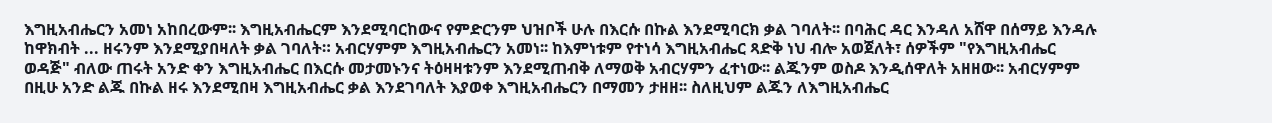እግዚአብሔርን አመነ አከበረውም፡፡ እግዚአብሔርም እንደሚባርከውና የምድርንም ህዝቦች ሁሉ በእርሱ በኩል እንደሚባርክ ቃል ገባለት፡፡ በባሕር ዳር እንዳለ አሸዋ በሰማይ እንዳሉ ከዋክብት ... ዘሩንም እንደሚያበዛለት ቃል ገባለት። አብርሃምም እግዚአብሔርን አመነ፡፡ ከእምነቱም የተነሳ እግዚአብሔር ጻድቅ ነህ ብሎ አወጀለት፣ ሰዎችም "የእግዚአብሔር ወዳጅ" ብለው ጠሩት አንድ ቀን እግዚአብሔር በእርሱ መታመኑንና ትዕዛዛቱንም እንደሚጠብቅ ለማወቅ አብርሃምን ፈተነው፡፡ ልጁንም ወስዶ እንዲሰዋለት አዘዘው፡፡ አብርሃምም በዚሁ አንድ ልጁ በኩል ዘሩ እንደሚበዛ እግዚአብሔር ቃል እንደገባለት እያወቀ እግዚአብሔርን በማመን ታዘዘ፡፡ ስለዚህም ልጁን ለእግዚአብሔር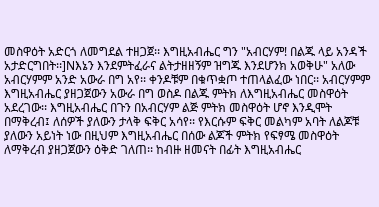መስዋዕት አድርጎ ለመግደል ተዘጋጀ፡፡ እግዚአብሔር ግን "አብርሃም! በልጁ ላይ አንዳች አታድርግበት፡፡]Nእኔን እንደምትፈራና ልትታዘዘኝም ዝግጁ እንደሆንክ አወቅሁ" አለው አብርሃምም አንድ አውራ በግ አየ፡፡ ቀንዶቹም በቁጥቋጦ ተጠላልፈው ነበር፡፡ አብርሃምም እግዚአብሔር ያዘጋጀውን አውራ በግ ወስዶ በልጁ ምትክ ለእግዚአብሔር መስዋዕት አደረገው፡፡ እግዚአብሔር በጉን በአብርሃም ልጅ ምትክ መስዋዕት ሆኖ እንዲሞት በማቅረብ፤ ለሰዎች ያለውን ታላቅ ፍቅር አሳየ፡፡ የእርሱም ፍቅር መልካም አባት ለልጆቹ ያለውን አይነት ነው በዚህም እግዚአብሔር በሰው ልጆች ምትክ የፍፃሜ መስዋዕት ለማቅረብ ያዘጋጀውን ዕቅድ ገለጠ፡፡ ከብዙ ዘመናት በፊት እግዚአብሔር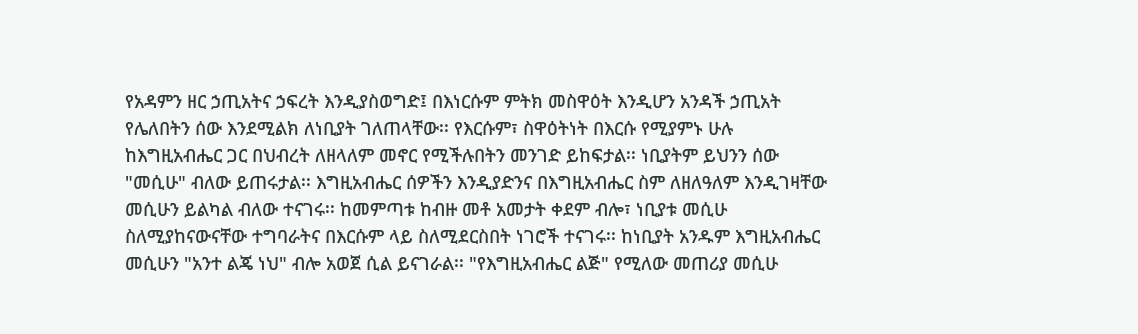የአዳምን ዘር ኃጢአትና ኃፍረት እንዲያስወግድ፤ በእነርሱም ምትክ መስዋዕት እንዲሆን አንዳች ኃጢአት የሌለበትን ሰው እንደሚልክ ለነቢያት ገለጠላቸው፡፡ የእርሱም፣ ስዋዕትነት በእርሱ የሚያምኑ ሁሉ ከእግዚአብሔር ጋር በህብረት ለዘላለም መኖር የሚችሉበትን መንገድ ይከፍታል፡፡ ነቢያትም ይህንን ሰው "መሲሁ" ብለው ይጠሩታል፡፡ እግዚአብሔር ሰዎችን እንዲያድንና በእግዚአብሔር ስም ለዘለዓለም እንዲገዛቸው መሲሁን ይልካል ብለው ተናገሩ፡፡ ከመምጣቱ ከብዙ መቶ አመታት ቀደም ብሎ፣ ነቢያቱ መሲሁ ስለሚያከናውናቸው ተግባራትና በእርሱም ላይ ስለሚደርስበት ነገሮች ተናገሩ፡፡ ከነቢያት አንዱም እግዚአብሔር መሲሁን "አንተ ልጄ ነህ" ብሎ አወጀ ሲል ይናገራል፡፡ "የእግዚአብሔር ልጅ" የሚለው መጠሪያ መሲሁ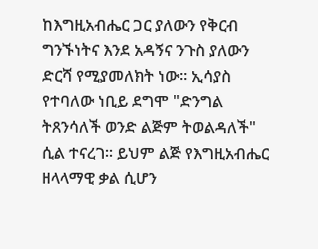ከእግዚአብሔር ጋር ያለውን የቅርብ ግንኙነትና እንደ አዳኝና ንጉስ ያለውን ድርሻ የሚያመለክት ነው፡፡ ኢሳያስ የተባለው ነቢይ ደግሞ "ድንግል ትጸንሳለች ወንድ ልጅም ትወልዳለች" ሲል ተናረገ፡፡ ይህም ልጅ የእግዚአብሔር ዘላላማዊ ቃል ሲሆን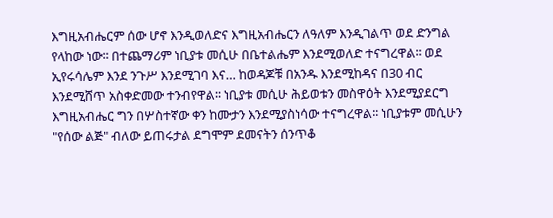እግዚአብሔርም ሰው ሆኖ እንዲወለድና እግዚአብሔርን ለዓለም እንዲገልጥ ወደ ድንግል የላከው ነው፡፡ በተጨማሪም ነቢያቱ መሲሁ በቤተልሔም እንደሚወለድ ተናግረዋል፡፡ ወደ ኢየሩሳሌም እንደ ንጉሥ እንደሚገባ እና… ከወዳጆቹ በአንዱ እንደሚከዳና በ30 ብር እንደሚሸጥ አስቀድመው ተንብየዋል፡፡ ነቢያቱ መሲሁ ሕይወቱን መስዋዕት እንደሚያደርግ እግዚአብሔር ግን በሦስተኛው ቀን ከሙታን እንደሚያስነሳው ተናግረዋል፡፡ ነቢያቱም መሲሁን "የሰው ልጅ" ብለው ይጠሩታል ደግሞም ደመናትን ሰንጥቆ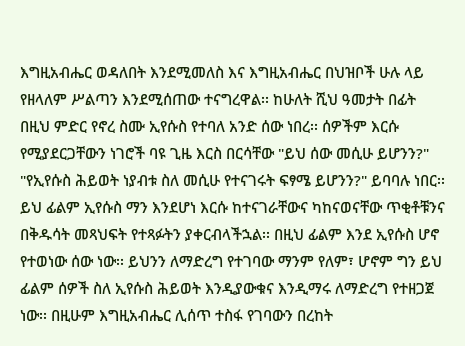እግዚአብሔር ወዳለበት እንደሚመለስ እና እግዚአብሔር በህዝቦች ሁሉ ላይ የዘላለም ሥልጣን እንደሚሰጠው ተናግረዋል፡፡ ከሁለት ሺህ ዓመታት በፊት በዚህ ምድር የኖረ ስሙ ኢየሱስ የተባለ አንድ ሰው ነበረ፡፡ ሰዎችም እርሱ የሚያደርጋቸውን ነገሮች ባዩ ጊዜ እርስ በርሳቸው "ይህ ሰው መሲሁ ይሆንን?" "የኢየሱስ ሕይወት ነያብቱ ስለ መሲሁ የተናገሩት ፍፃሜ ይሆንን?" ይባባሉ ነበር፡፡ ይህ ፊልም ኢየሱስ ማን እንደሆነ እርሱ ከተናገራቸውና ካከናወናቸው ጥቂቶቹንና በቅዱሳት መጻህፍት የተጻፉትን ያቀርብላችኋል፡፡ በዚህ ፊልም እንደ ኢየሱስ ሆኖ የተወነው ሰው ነው፡፡ ይህንን ለማድረግ የተገባው ማንም የለም፣ ሆኖም ግን ይህ ፊልም ሰዎች ስለ ኢየሱስ ሕይወት እንዲያውቁና እንዲማሩ ለማድረግ የተዘጋጀ ነው፡፡ በዚሁም እግዚአብሔር ሊሰጥ ተስፋ የገባውን በረከት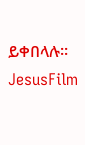ይቀበላሉ፡፡
JesusFilm